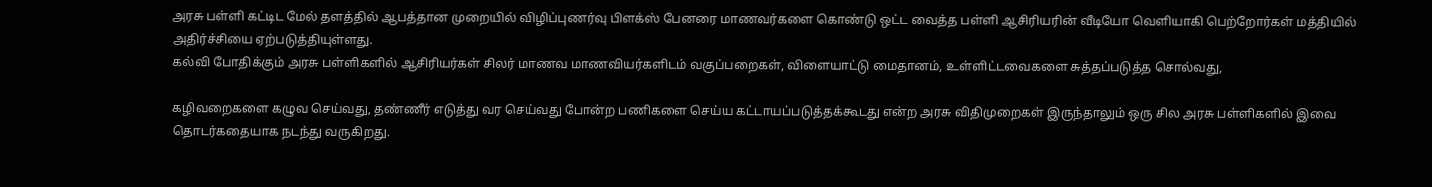அரசு பள்ளி கட்டிட மேல் தளத்தில் ஆபத்தான முறையில் விழிப்புணர்வு பிளக்ஸ் பேனரை மாணவர்களை கொண்டு ஒட்ட வைத்த பள்ளி ஆசிரியரின் வீடியோ வெளியாகி பெற்றோர்கள் மத்தியில் அதிர்ச்சியை ஏற்படுத்தியுள்ளது.
கல்வி போதிக்கும் அரசு பள்ளிகளில் ஆசிரியர்கள் சிலர் மாணவ மாணவியர்களிடம் வகுப்பறைகள், விளையாட்டு மைதானம், உள்ளிட்டவைகளை சுத்தப்படுத்த சொல்வது,

கழிவறைகளை கழுவ செய்வது, தண்ணீர் எடுத்து வர செய்வது போன்ற பணிகளை செய்ய கட்டாயப்படுத்தக்கூடது என்ற அரசு விதிமுறைகள் இருந்தாலும் ஒரு சில அரசு பள்ளிகளில் இவை தொடர்கதையாக நடந்து வருகிறது.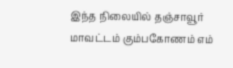இந்த நிலையில் தஞ்சாவூர் மாவட்டம் கும்பகோணம் எம்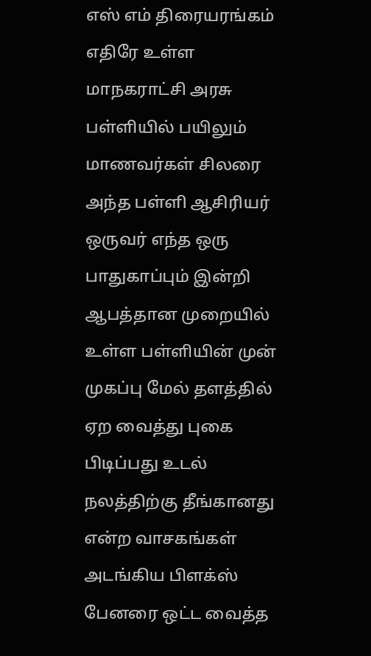எஸ் எம் திரையரங்கம் எதிரே உள்ள மாநகராட்சி அரசு பள்ளியில் பயிலும் மாணவர்கள் சிலரை அந்த பள்ளி ஆசிரியர் ஒருவர் எந்த ஒரு பாதுகாப்பும் இன்றி ஆபத்தான முறையில் உள்ள பள்ளியின் முன் முகப்பு மேல் தளத்தில் ஏற வைத்து புகை பிடிப்பது உடல் நலத்திற்கு தீங்கானது என்ற வாசகங்கள் அடங்கிய பிளக்ஸ் பேனரை ஒட்ட வைத்த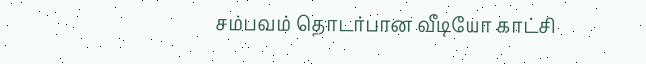சம்பவம் தொடர்பான வீடியோ காட்சி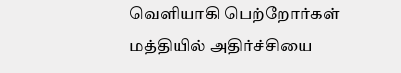வெளியாகி பெற்றோர்கள் மத்தியில் அதிர்ச்சியை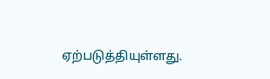ஏற்படுத்தியுள்ளது.